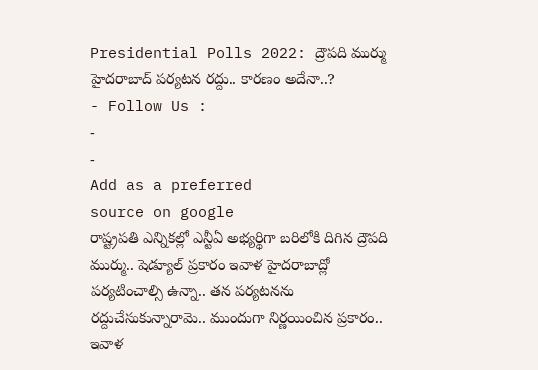Presidential Polls 2022: ద్రౌపది ముర్ము హైదరాబాద్ పర్యటన రద్దు.. కారణం అదేనా..?
- Follow Us :
-
-
Add as a preferred
source on google
రాష్ట్రపతి ఎన్నికల్లో ఎన్టీఏ అభ్యర్థిగా బరిలోకి దిగిన ద్రౌపది ముర్ము.. షెడ్యూల్ ప్రకారం ఇవాళ హైదరాబాద్లో పర్యటించాల్సి ఉన్నా.. తన పర్యటనను రద్దుచేసుకున్నారామె.. ముందుగా నిర్ణయించిన ప్రకారం.. ఇవాళ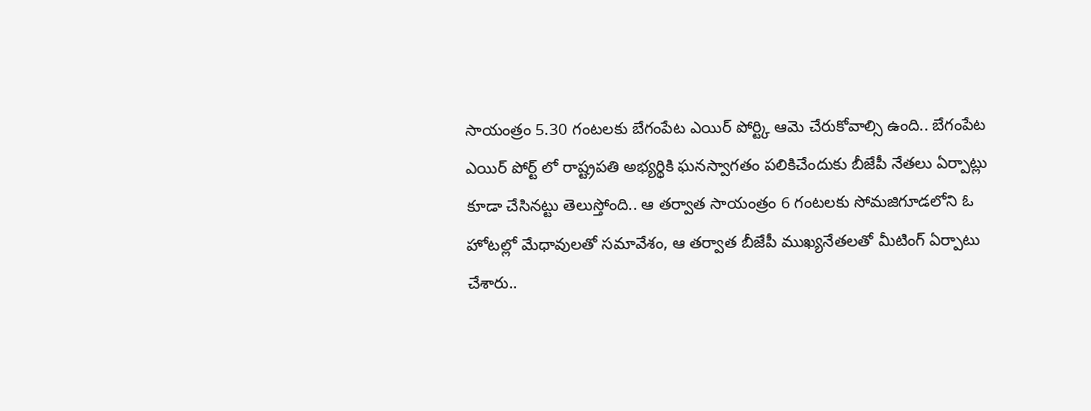సాయంత్రం 5.30 గంటలకు బేగంపేట ఎయిర్ పోర్ట్కి ఆమె చేరుకోవాల్సి ఉంది.. బేగంపేట ఎయిర్ పోర్ట్ లో రాష్ట్రపతి అభ్యర్థికి ఘనస్వాగతం పలికిచేందుకు బీజేపీ నేతలు ఏర్పాట్లు కూడా చేసినట్టు తెలుస్తోంది.. ఆ తర్వాత సాయంత్రం 6 గంటలకు సోమజిగూడలోని ఓ హోటల్లో మేధావులతో సమావేశం, ఆ తర్వాత బీజేపీ ముఖ్యనేతలతో మీటింగ్ ఏర్పాటు చేశారు..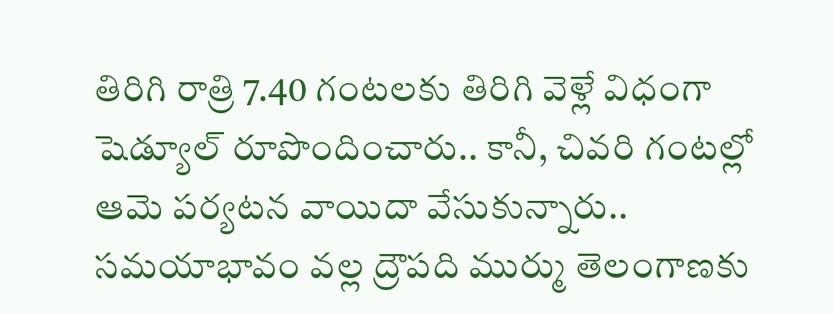తిరిగి రాత్రి 7.40 గంటలకు తిరిగి వెళ్లే విధంగా షెడ్యూల్ రూపొందించారు.. కానీ, చివరి గంటల్లో ఆమె పర్యటన వాయిదా వేసుకున్నారు.. సమయాభావం వల్ల ద్రౌపది ముర్ము తెలంగాణకు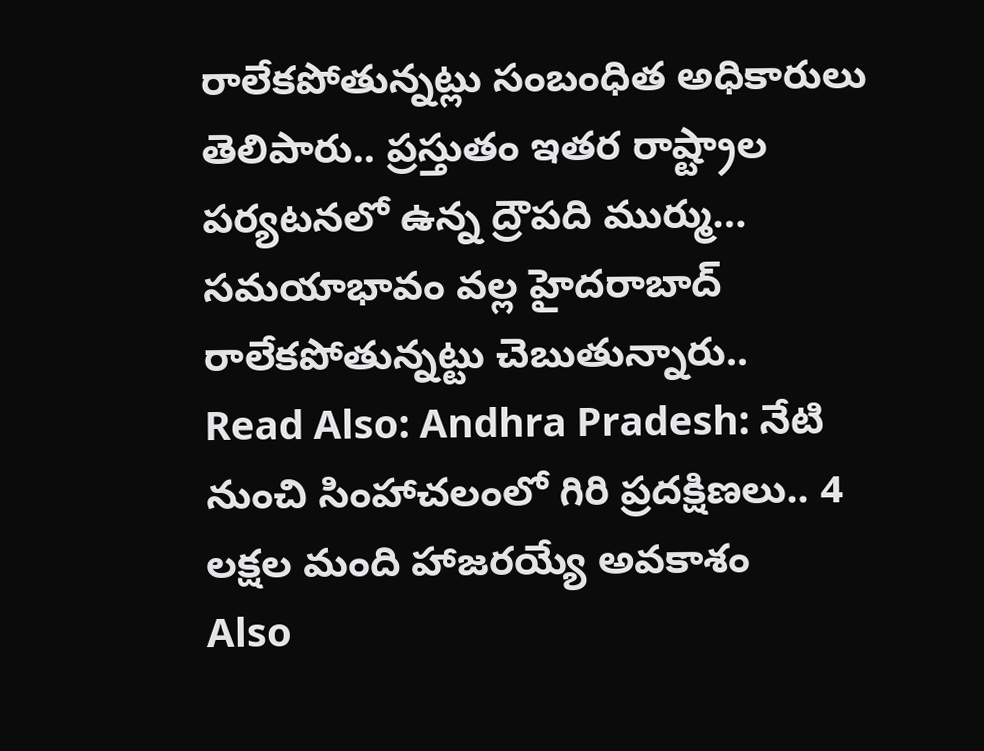రాలేకపోతున్నట్లు సంబంధిత అధికారులు తెలిపారు.. ప్రస్తుతం ఇతర రాష్ట్రాల పర్యటనలో ఉన్న ద్రౌపది ముర్ము… సమయాభావం వల్ల హైదరాబాద్ రాలేకపోతున్నట్టు చెబుతున్నారు..
Read Also: Andhra Pradesh: నేటి నుంచి సింహాచలంలో గిరి ప్రదక్షిణలు.. 4 లక్షల మంది హాజరయ్యే అవకాశం
Also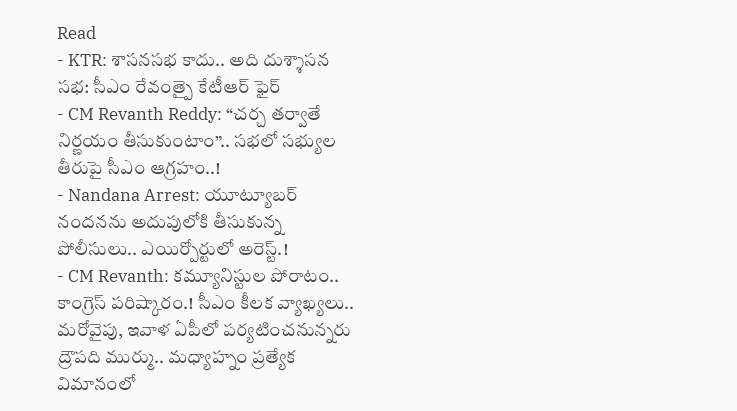Read
- KTR: శాసనసభ కాదు.. అది దుశ్శాసన సభ: సీఎం రేవంత్పై కేటీఆర్ ఫైర్
- CM Revanth Reddy: “చర్చ తర్వాతే నిర్ణయం తీసుకుంటాం”.. సభలో సభ్యుల తీరుపై సీఎం ఆగ్రహం..!
- Nandana Arrest: యూట్యూబర్ నందనను అదుపులోకి తీసుకున్న పోలీసులు.. ఎయిర్పోర్టులో అరెస్ట్.!
- CM Revanth: కమ్యూనిస్టుల పోరాటం.. కాంగ్రెస్ పరిష్కారం.! సీఎం కీలక వ్యాఖ్యలు..
మరోవైపు, ఇవాళ ఏపీలో పర్యటించనున్నరు ద్రౌపది ముర్ము.. మధ్యాహ్నం ప్రత్యేక విమానంలో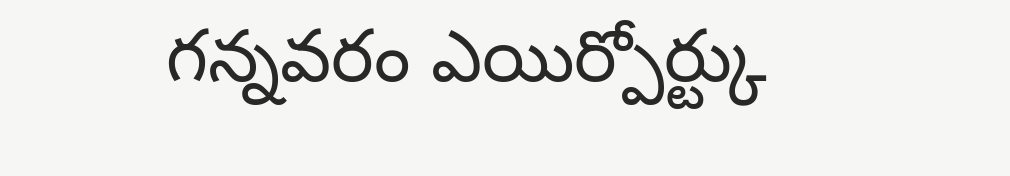గన్నవరం ఎయిర్పోర్ట్కు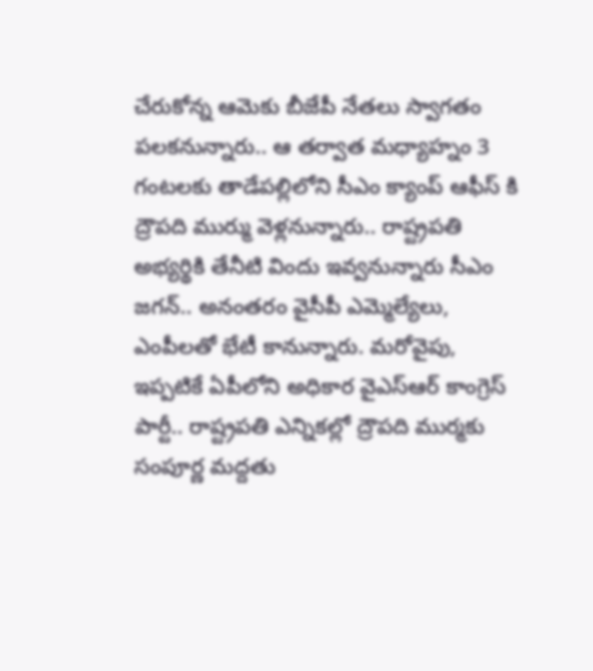చేరుకోన్న ఆమెకు బీజేపీ నేతలు స్వాగతం పలకనున్నారు.. ఆ తర్వాత మధ్యాహ్నం 3 గంటలకు తాడేపల్లిలోని సీఎం క్యాంప్ ఆఫీస్ కి ద్రౌపది ముర్ము వెళ్లనున్నారు.. రాష్ట్రపతి అభ్యర్థికి తేనీటి విందు ఇవ్వనున్నారు సీఎం జగన్.. అనంతరం వైసీపీ ఎమ్మెల్యేలు, ఎంపీలతో భేటీ కానున్నారు. మరోవైపు, ఇప్పటికే ఏపీలోని అధికార వైఎస్ఆర్ కాంగ్రెస్ పార్టీ.. రాష్ట్రపతి ఎన్నికల్లో ద్రౌపది ముర్మకు సంపూర్ణ మద్దతు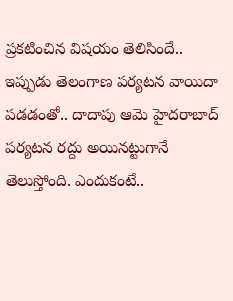ప్రకటించిన విషయం తెలిసిందే.. ఇప్పుడు తెలంగాణ పర్యటన వాయిదా పడడంతో.. దాదాపు ఆమె హైదరాబాద్ పర్యటన రద్దు అయినట్టుగానే తెలుస్తోంది. ఎందుకంటే..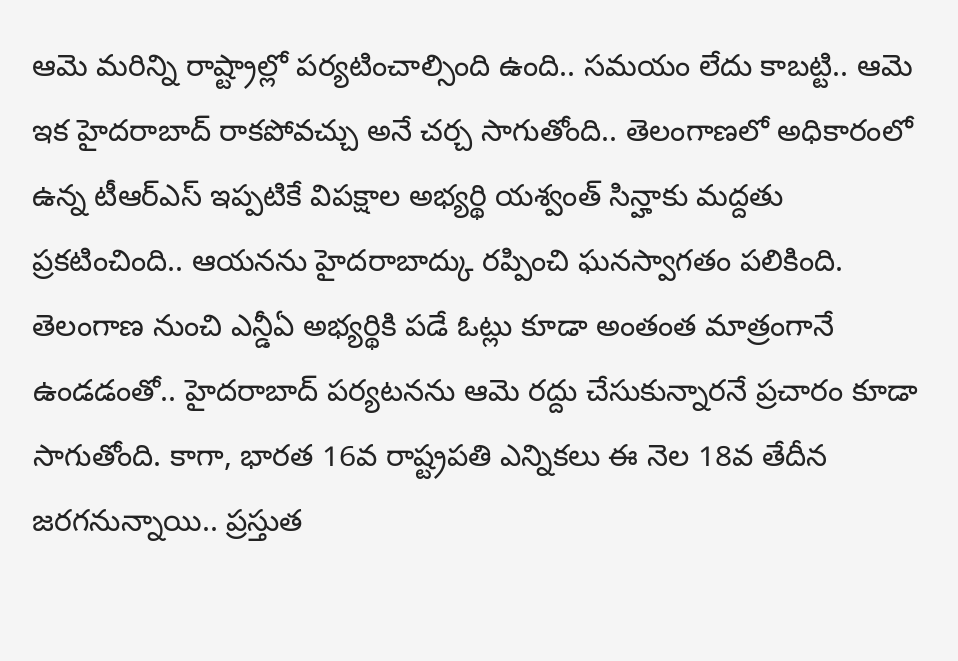ఆమె మరిన్ని రాష్ట్రాల్లో పర్యటించాల్సింది ఉంది.. సమయం లేదు కాబట్టి.. ఆమె ఇక హైదరాబాద్ రాకపోవచ్చు అనే చర్చ సాగుతోంది.. తెలంగాణలో అధికారంలో ఉన్న టీఆర్ఎస్ ఇప్పటికే విపక్షాల అభ్యర్థి యశ్వంత్ సిన్హాకు మద్దతు ప్రకటించింది.. ఆయనను హైదరాబాద్కు రప్పించి ఘనస్వాగతం పలికింది. తెలంగాణ నుంచి ఎన్డీఏ అభ్యర్థికి పడే ఓట్లు కూడా అంతంత మాత్రంగానే ఉండడంతో.. హైదరాబాద్ పర్యటనను ఆమె రద్దు చేసుకున్నారనే ప్రచారం కూడా సాగుతోంది. కాగా, భారత 16వ రాష్ట్రపతి ఎన్నికలు ఈ నెల 18వ తేదీన జరగనున్నాయి.. ప్రస్తుత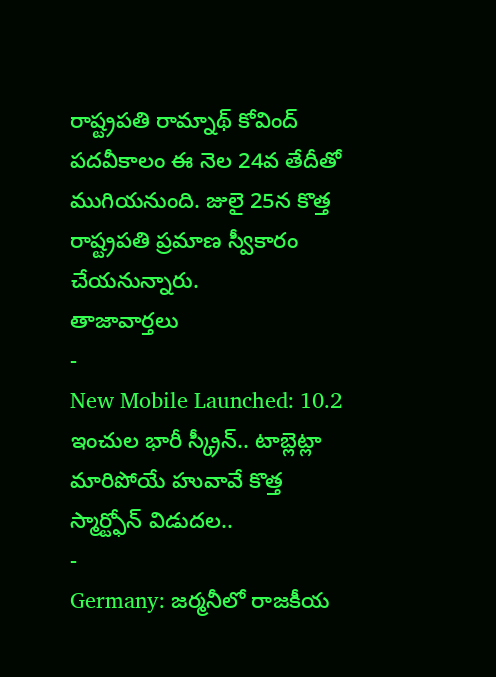రాష్ట్రపతి రామ్నాథ్ కోవింద్ పదవీకాలం ఈ నెల 24వ తేదీతో ముగియనుంది. జులై 25న కొత్త రాష్ట్రపతి ప్రమాణ స్వీకారం చేయనున్నారు.
తాజావార్తలు
-
New Mobile Launched: 10.2 ఇంచుల భారీ స్క్రీన్.. టాబ్లెట్లా మారిపోయే హువావే కొత్త స్మార్ట్ఫోన్ విడుదల..
-
Germany: జర్మనీలో రాజకీయ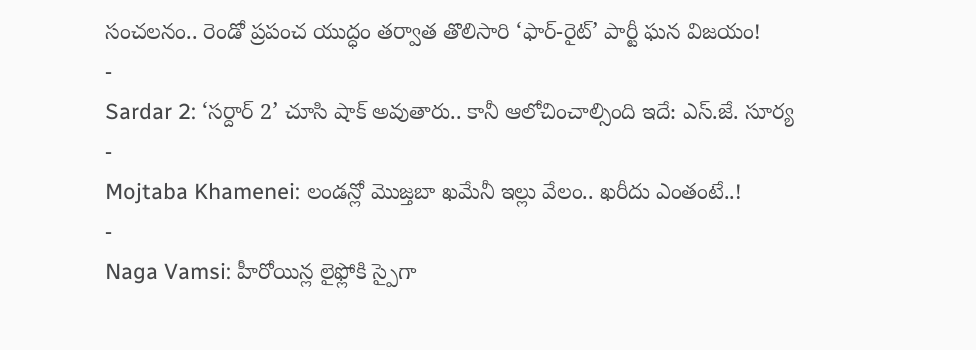సంచలనం.. రెండో ప్రపంచ యుద్ధం తర్వాత తొలిసారి ‘ఫార్-రైట్’ పార్టీ ఘన విజయం!
-
Sardar 2: ‘సర్దార్ 2’ చూసి షాక్ అవుతారు.. కానీ ఆలోచించాల్సింది ఇదే: ఎస్.జే. సూర్య
-
Mojtaba Khamenei: లండన్లో మొజ్తబా ఖమేనీ ఇల్లు వేలం.. ఖరీదు ఎంతంటే..!
-
Naga Vamsi: హీరోయిన్ల లైఫ్లోకి స్పైగా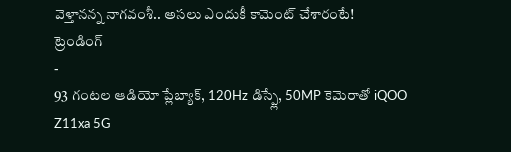వెళ్తానన్న నాగవంశీ.. అసలు ఎందుకీ కామెంట్ చేశారంటే!
ట్రెండింగ్
-
93 గంటల ఆడియో ప్లేబ్యాక్, 120Hz డిస్ప్లే, 50MP కెమెరాతో iQOO Z11xa 5G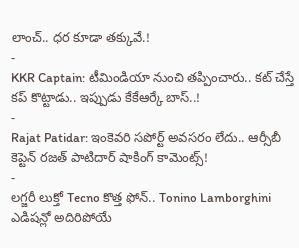లాంచ్.. ధర కూడా తక్కువే.!
-
KKR Captain: టీమిండియా నుంచి తప్పించారు.. కట్ చేస్తే కప్ కొట్టాడు.. ఇప్పుడు కేకేఆర్కే బాస్..!
-
Rajat Patidar: ఇంకెవరి సపోర్ట్ అవసరం లేదు.. ఆర్సీబీ కెప్టెన్ రజత్ పాటిదార్ షాకింగ్ కామెంట్స్!
-
లగ్జరీ లుక్తో Tecno కొత్త ఫోన్.. Tonino Lamborghini ఎడిషన్లో అదిరిపోయే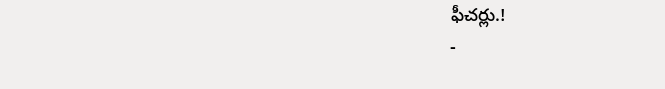ఫీచర్లు.!
-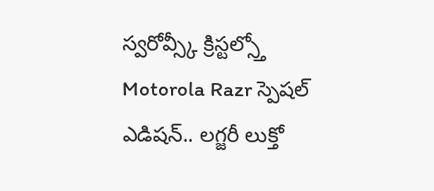స్వరోవ్స్కీ క్రిస్టల్స్తో Motorola Razr స్పెషల్ ఎడిషన్.. లగ్జరీ లుక్తో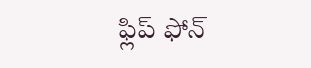ఫ్లిప్ ఫోన్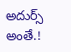అదుర్స్ అంతే.!